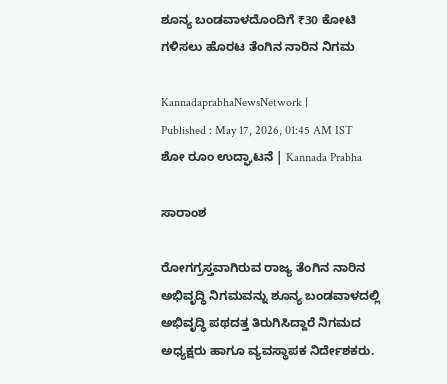ಶೂನ್ಯ ಬಂಡವಾಳದೊಂದಿಗೆ ₹30 ಕೋಟಿ ಗಳಿಸಲು ಹೊರಟ ತೆಂಗಿನ ನಾರಿನ ನಿಗಮ

KannadaprabhaNewsNetwork |
Published : May 17, 2026, 01:45 AM IST
ಶೋ ರೂಂ ಉದ್ಘಾಟನೆ | Kannada Prabha

ಸಾರಾಂಶ

ರೋಗಗ್ರಸ್ತವಾಗಿರುವ ರಾಜ್ಯ ತೆಂಗಿನ ನಾರಿನ ಅಭಿವೃದ್ಧಿ ನಿಗಮವನ್ನು ಶೂನ್ಯ ಬಂಡವಾಳದಲ್ಲಿ ಅಭಿವೃದ್ಧಿ ಪಥದತ್ತ ತಿರುಗಿಸಿದ್ದಾರೆ ನಿಗಮದ ಅಧ್ಯಕ್ಷರು ಹಾಗೂ ವ್ಯವಸ್ಥಾಪಕ ನಿರ್ದೇಶಕರು.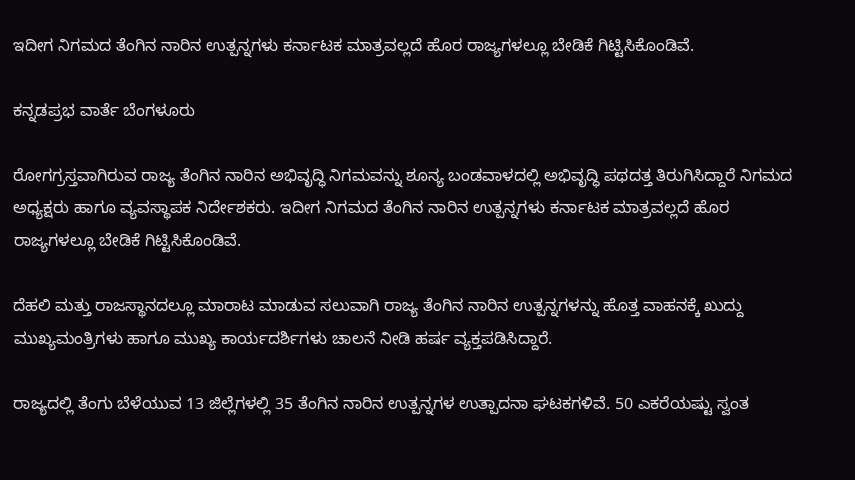ಇದೀಗ ನಿಗಮದ ತೆಂಗಿನ ನಾರಿನ ಉತ್ಪನ್ನಗಳು ಕರ್ನಾಟಕ ಮಾತ್ರವಲ್ಲದೆ ಹೊರ ರಾಜ್ಯಗಳಲ್ಲೂ ಬೇಡಿಕೆ ಗಿಟ್ಟಿಸಿಕೊಂಡಿವೆ.

ಕನ್ನಡಪ್ರಭ ವಾರ್ತೆ ಬೆಂಗಳೂರು

ರೋಗಗ್ರಸ್ತವಾಗಿರುವ ರಾಜ್ಯ ತೆಂಗಿನ ನಾರಿನ ಅಭಿವೃದ್ಧಿ ನಿಗಮವನ್ನು ಶೂನ್ಯ ಬಂಡವಾಳದಲ್ಲಿ ಅಭಿವೃದ್ಧಿ ಪಥದತ್ತ ತಿರುಗಿಸಿದ್ದಾರೆ ನಿಗಮದ ಅಧ್ಯಕ್ಷರು ಹಾಗೂ ವ್ಯವಸ್ಥಾಪಕ ನಿರ್ದೇಶಕರು. ಇದೀಗ ನಿಗಮದ ತೆಂಗಿನ ನಾರಿನ ಉತ್ಪನ್ನಗಳು ಕರ್ನಾಟಕ ಮಾತ್ರವಲ್ಲದೆ ಹೊರ ರಾಜ್ಯಗಳಲ್ಲೂ ಬೇಡಿಕೆ ಗಿಟ್ಟಿಸಿಕೊಂಡಿವೆ.

ದೆಹಲಿ ಮತ್ತು ರಾಜಸ್ಥಾನದಲ್ಲೂ ಮಾರಾಟ ಮಾಡುವ ಸಲುವಾಗಿ ರಾಜ್ಯ ತೆಂಗಿನ ನಾರಿನ ಉತ್ಪನ್ನಗಳನ್ನು ಹೊತ್ತ ವಾಹನಕ್ಕೆ ಖುದ್ದು ಮುಖ್ಯಮಂತ್ರಿಗಳು ಹಾಗೂ ಮುಖ್ಯ ಕಾರ್ಯದರ್ಶಿಗಳು ಚಾಲನೆ ನೀಡಿ ಹರ್ಷ ವ್ಯಕ್ತಪಡಿಸಿದ್ದಾರೆ.

ರಾಜ್ಯದಲ್ಲಿ ತೆಂಗು ಬೆಳೆಯುವ 13 ಜಿಲ್ಲೆಗಳಲ್ಲಿ 35 ತೆಂಗಿನ ನಾರಿನ ಉತ್ಪನ್ನಗಳ ಉತ್ಪಾದನಾ ಘಟಕಗಳಿವೆ. 50 ಎಕರೆಯಷ್ಟು ಸ್ವಂತ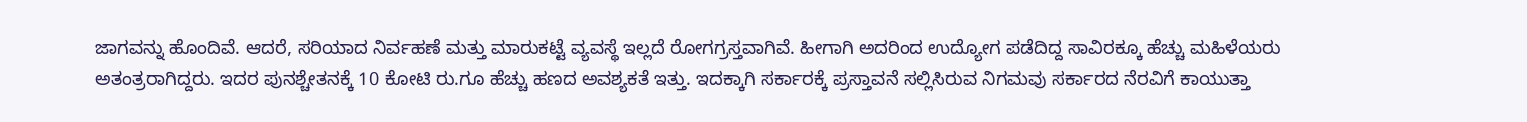ಜಾಗವನ್ನು ಹೊಂದಿವೆ. ಆದರೆ, ಸರಿಯಾದ ನಿರ್ವಹಣೆ ಮತ್ತು ಮಾರುಕಟ್ಟೆ ವ್ಯವಸ್ಥೆ ಇಲ್ಲದೆ ರೋಗಗ್ರಸ್ತವಾಗಿವೆ. ಹೀಗಾಗಿ ಅದರಿಂದ ಉದ್ಯೋಗ ಪಡೆದಿದ್ದ ಸಾವಿರಕ್ಕೂ ಹೆಚ್ಚು ಮಹಿಳೆಯರು ಅತಂತ್ರರಾಗಿದ್ದರು. ಇದರ ಪುನಶ್ಚೇತನಕ್ಕೆ 10 ಕೋಟಿ ರು.ಗೂ ಹೆಚ್ಚು ಹಣದ ಅವಶ್ಯಕತೆ ಇತ್ತು. ಇದಕ್ಕಾಗಿ ಸರ್ಕಾರಕ್ಕೆ ಪ್ರಸ್ತಾವನೆ ಸಲ್ಲಿಸಿರುವ ನಿಗಮವು ಸರ್ಕಾರದ ನೆರವಿಗೆ ಕಾಯುತ್ತಾ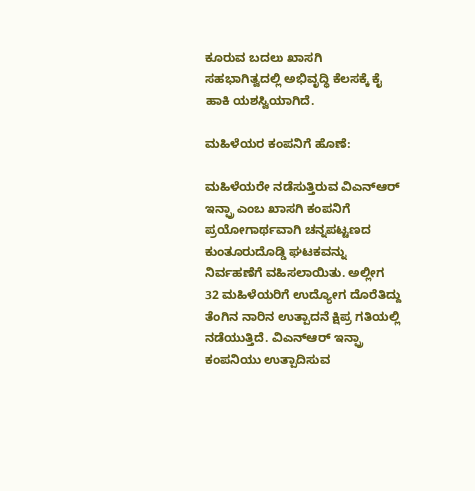ಕೂರುವ ಬದಲು ಖಾಸಗಿ ಸಹಭಾಗಿತ್ವದಲ್ಲಿ ಅಭಿವೃದ್ಧಿ ಕೆಲಸಕ್ಕೆ ಕೈ ಹಾಕಿ ಯಶಸ್ವಿಯಾಗಿದೆ.

ಮಹಿಳೆಯರ ಕಂಪನಿಗೆ ಹೊಣೆ:

ಮಹಿಳೆಯರೇ ನಡೆಸುತ್ತಿರುವ ವಿಎನ್ಆರ್ ಇನ್ಫ್ರಾ ಎಂಬ ಖಾಸಗಿ ಕಂಪನಿಗೆ ಪ್ರಯೋಗಾರ್ಥವಾಗಿ ಚನ್ನಪಟ್ಟಣದ ಕುಂತೂರುದೊಡ್ಡಿ ಘಟಕವನ್ನು ನಿರ್ವಹಣೆಗೆ ವಹಿಸಲಾಯಿತು. ಅಲ್ಲೀಗ 32 ಮಹಿಳೆಯರಿಗೆ ಉದ್ಯೋಗ ದೊರೆತಿದ್ದು ತೆಂಗಿನ ನಾರಿನ ಉತ್ಪಾದನೆ ಕ್ಷಿಪ್ರ ಗತಿಯಲ್ಲಿ ನಡೆಯುತ್ತಿದೆ. ವಿಎನ್ಆರ್ ಇನ್ಫ್ರಾ ಕಂಪನಿಯು ಉತ್ಪಾದಿಸುವ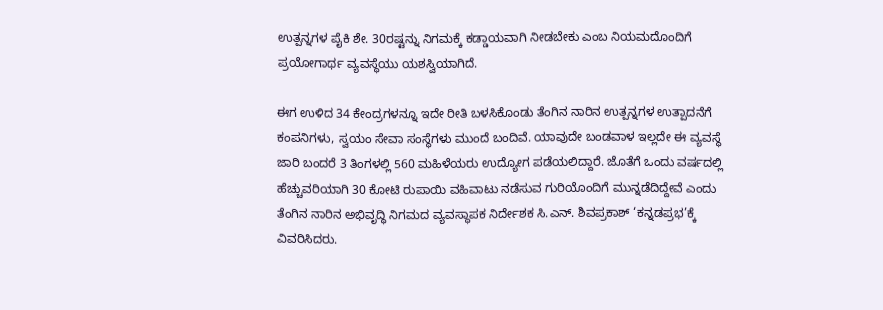ಉತ್ಪನ್ನಗಳ ಪೈಕಿ ಶೇ. 30ರಷ್ಟನ್ನು ನಿಗಮಕ್ಕೆ ಕಡ್ಡಾಯವಾಗಿ ನೀಡಬೇಕು ಎಂಬ ನಿಯಮದೊಂದಿಗೆ ಪ್ರಯೋಗಾರ್ಥ ವ್ಯವಸ್ಥೆಯು ಯಶಸ್ವಿಯಾಗಿದೆ.

ಈಗ ಉಳಿದ 34 ಕೇಂದ್ರಗಳನ್ನೂ ಇದೇ ರೀತಿ ಬಳಸಿಕೊಂಡು ತೆಂಗಿನ ನಾರಿನ ಉತ್ಪನ್ನಗಳ ಉತ್ಪಾದನೆಗೆ ಕಂಪನಿಗಳು, ಸ್ವಯಂ ಸೇವಾ ಸಂಸ್ಥೆಗಳು ಮುಂದೆ ಬಂದಿವೆ. ಯಾವುದೇ ಬಂಡವಾಳ ಇಲ್ಲದೇ ಈ ವ್ಯವಸ್ಥೆ ಜಾರಿ ಬಂದರೆ 3 ತಿಂಗಳಲ್ಲಿ 560 ಮಹಿಳೆಯರು ಉದ್ಯೋಗ ಪಡೆಯಲಿದ್ದಾರೆ. ಜೊತೆಗೆ ಒಂದು ವರ್ಷದಲ್ಲಿ ಹೆಚ್ಚುವರಿಯಾಗಿ 30 ಕೋಟಿ ರುಪಾಯಿ ವಹಿವಾಟು ನಡೆಸುವ ಗುರಿಯೊಂದಿಗೆ ಮುನ್ನಡೆದಿದ್ದೇವೆ ಎಂದು ತೆಂಗಿನ ನಾರಿನ ಅಭಿವೃದ್ಧಿ ನಿಗಮದ ವ್ಯವಸ್ಥಾಪಕ ನಿರ್ದೇಶಕ ಸಿ.ಎನ್. ಶಿವಪ್ರಕಾಶ್ ‘ಕನ್ನಡಪ್ರಭ’ಕ್ಕೆ ವಿವರಿಸಿದರು.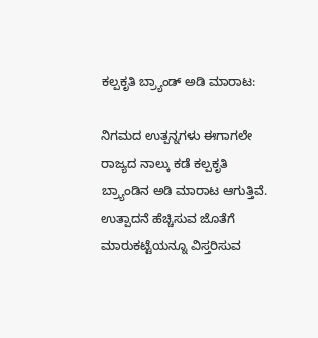ಕಲ್ಪಕೃತಿ ಬ್ರ್ಯಾಂಡ್‌ ಅಡಿ ಮಾರಾಟ:

ನಿಗಮದ ಉತ್ಪನ್ನಗಳು ಈಗಾಗಲೇ ರಾಜ್ಯದ ನಾಲ್ಕು ಕಡೆ ಕಲ್ಪಕೃತಿ ಬ್ರ್ಯಾಂಡಿನ ಅಡಿ ಮಾರಾಟ ಆಗುತ್ತಿವೆ. ಉತ್ಪಾದನೆ ಹೆಚ್ಚಿಸುವ ಜೊತೆಗೆ ಮಾರುಕಟ್ಟೆಯನ್ನೂ ವಿಸ್ತರಿಸುವ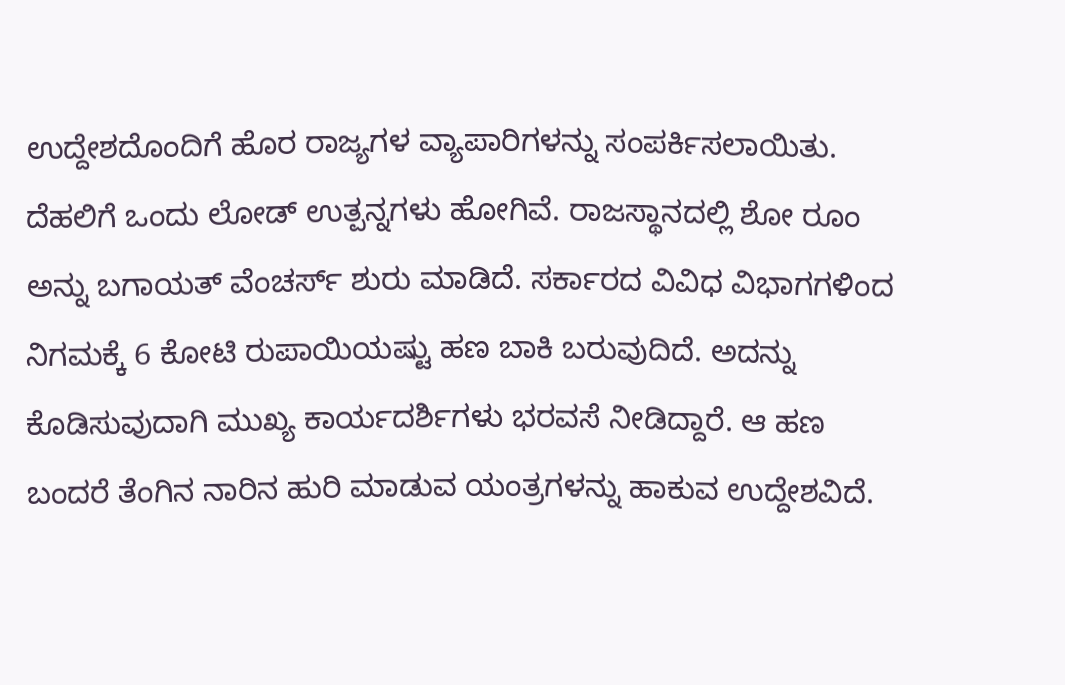ಉದ್ದೇಶದೊಂದಿಗೆ ಹೊರ ರಾಜ್ಯಗಳ ವ್ಯಾಪಾರಿಗಳನ್ನು ಸಂಪರ್ಕಿಸಲಾಯಿತು. ದೆಹಲಿಗೆ ಒಂದು ಲೋಡ್ ಉತ್ಪನ್ನಗಳು ಹೋಗಿವೆ. ರಾಜಸ್ಥಾನದಲ್ಲಿ ಶೋ ರೂಂ ಅನ್ನು ಬಗಾಯತ್ ವೆಂಚರ್ಸ್ ಶುರು ಮಾಡಿದೆ. ಸರ್ಕಾರದ ವಿವಿಧ ವಿಭಾಗಗಳಿಂದ ನಿಗಮಕ್ಕೆ 6 ಕೋಟಿ ರುಪಾಯಿಯಷ್ಟು ಹಣ ಬಾಕಿ ಬರುವುದಿದೆ. ಅದನ್ನು ಕೊಡಿಸುವುದಾಗಿ ಮುಖ್ಯ ಕಾರ್ಯದರ್ಶಿಗಳು ಭರವಸೆ ನೀಡಿದ್ದಾರೆ. ಆ ಹಣ ಬಂದರೆ ತೆಂಗಿನ ನಾರಿನ ಹುರಿ ಮಾಡುವ ಯಂತ್ರಗಳನ್ನು ಹಾಕುವ ಉದ್ದೇಶವಿದೆ.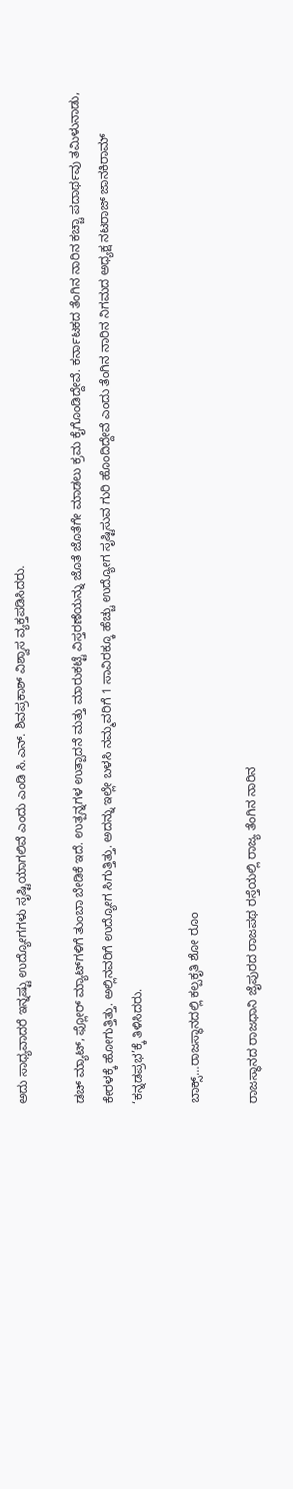ಅದು ಸಾಧ್ಯವಾದರೆ ಇನ್ನಷ್ಟು ಉದ್ಯೋಗಗಳು ಸೃಷ್ಟಿಯಾಗಲಿವೆ ಎಂದು ಎಂಡಿ ಸಿ.ಎನ್. ಶಿವಪ್ರಕಾಶ್ ವಿಶ್ವಾಸ ವ್ಯಕ್ತಪಡಿಸಿದರು.

ಡಚ್ ಮ್ಯಾಟ್, ಫ್ಲೋರ್‌ ಮ್ಯಾಟ್‌ಗಳಿಗೆ ತುಂಬಾ ಬೇಡಿಕೆ ಇದೆ. ಉತ್ಪನ್ನಗಳ ಉತ್ಪಾದನೆ ಮತ್ತು ಮಾರುಕಟ್ಟೆ ವಿಸ್ತರಣೆಯನ್ನು ಜೊತೆ ಜೊತೆಗೇ ಮಾಡಲು ಕ್ರಮ ಕೈಗೊಂಡಿದ್ದೇವೆ. ಕರ್ನಾಟಕದ ತೆಂಗಿನ ನಾರಿನ ಕಚ್ಚಾ ಪದಾರ್ಥವು ತಮಿಳುನಾಡು, ಕೇರಳಕ್ಕೆ ಹೋಗುತ್ತಿತ್ತು. ಅಲ್ಲಿನವರಿಗೆ ಉದ್ಯೋಗ ಸಿಗುತ್ತಿತ್ತು. ಅದನ್ನು ಇಲ್ಲೇ ಬಳಸಿ ನಮ್ಮವರಿಗೆ 1 ಸಾವಿರಕ್ಕೂ ಹೆಚ್ಚು ಉದ್ಯೋಗ ಸೃಷ್ಟಿಸುವ ಗುರಿ ಹೊಂದಿದ್ದೇವೆ ಎಂದು ತೆಂಗಿನ ನಾರಿನ ನಿಗಮದ ಅಧ್ಯಕ್ಷ ನಟರಾಜ್ ಜಾನಕಿರಾಮ್ ‘ಕನ್ನಡಪ್ರಭ’ಕ್ಕೆ ತಿಳಿಸಿದರು.

ಬಾಕ್ಸ್…ರಾಜಸ್ಥಾನದಲ್ಲಿ ಕಲ್ಪಕೃತಿ ಶೋ ರೂಂ

ರಾಜಸ್ಥಾನದ ರಾಜಧಾನಿ ಜೈಪುರದ ರಾಜಪಥ ರಸ್ತೆಯಲ್ಲಿ ರಾಜ್ಯ ತೆಂಗಿನ ನಾರಿನ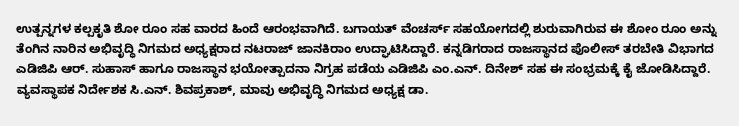ಉತ್ಪನ್ನಗಳ ಕಲ್ಪಕೃತಿ ಶೋ ರೂಂ ಸಹ ವಾರದ ಹಿಂದೆ ಆರಂಭವಾಗಿದೆ. ಬಗಾಯತ್ ವೆಂಚರ್ಸ್ ಸಹಯೋಗದಲ್ಲಿ ಶುರುವಾಗಿರುವ ಈ ಶೋಂ ರೂಂ ಅನ್ನು ತೆಂಗಿನ ನಾರಿನ ಅಭಿವೃದ್ಧಿ ನಿಗಮದ ಅಧ್ಯಕ್ಷರಾದ ನಟರಾಜ್ ಜಾನಕಿರಾಂ ಉದ್ಘಾಟಿಸಿದ್ದಾರೆ. ಕನ್ನಡಿಗರಾದ ರಾಜಸ್ಥಾನದ ಪೊಲೀಸ್ ತರಬೇತಿ ವಿಭಾಗದ ಎಡಿಜಿಪಿ ಆರ್. ಸುಹಾಸ್ ಹಾಗೂ ರಾಜಸ್ಥಾನ ಭಯೋತ್ಪಾದನಾ ನಿಗ್ರಹ ಪಡೆಯ ಎಡಿಜಿಪಿ ಎಂ.ಎನ್. ದಿನೇಶ್ ಸಹ ಈ ಸಂಭ್ರಮಕ್ಕೆ ಕೈ ಜೋಡಿಸಿದ್ದಾರೆ. ವ್ಯವಸ್ಥಾಪಕ ನಿರ್ದೇಶಕ ಸಿ.ಎನ್. ಶಿವಪ್ರಕಾಶ್, ಮಾವು ಅಭಿವೃದ್ಧಿ ನಿಗಮದ ಅಧ್ಯಕ್ಷ ಡಾ.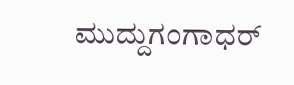ಮುದ್ದುಗಂಗಾಧರ್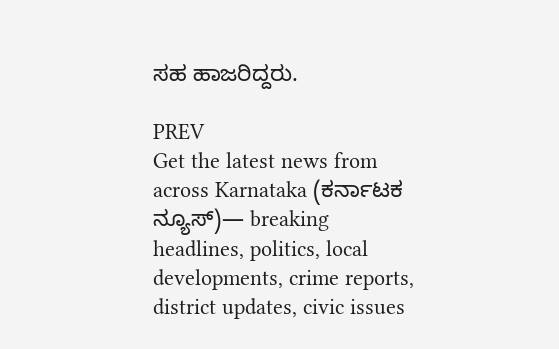ಸಹ ಹಾಜರಿದ್ದರು.

PREV
Get the latest news from across Karnataka (ಕರ್ನಾಟಕ ನ್ಯೂಸ್)— breaking headlines, politics, local developments, crime reports, district updates, civic issues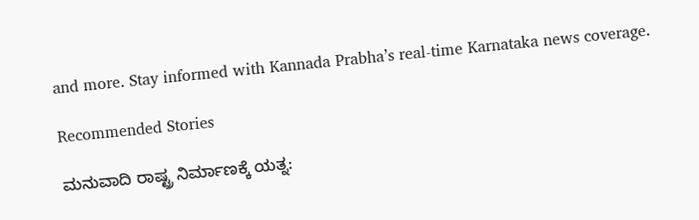and more. Stay informed with Kannada Prabha’s real‑time Karnataka news coverage.

Recommended Stories

ಮನುವಾದಿ ರಾಷ್ಟ್ರ ನಿರ್ಮಾಣಕ್ಕೆ ಯತ್ನ: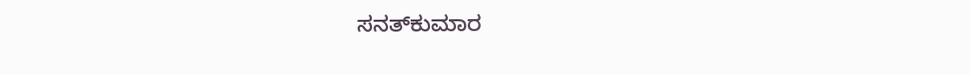ಸನತ್‌ಕುಮಾರ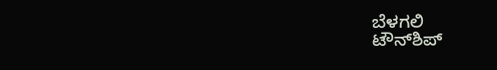ಬೆಳಗಲಿ
ಟೌನ್‌ಶಿಪ್‌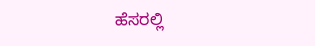ಹೆಸರಲ್ಲಿ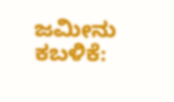ಜಮೀನು ಕಬಳಿಕೆ: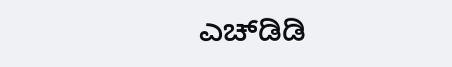ಎಚ್‌ಡಿಡಿ